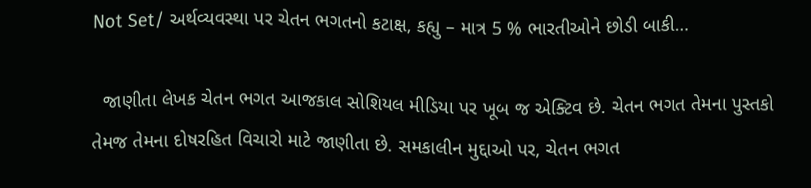Not Set/ અર્થવ્યવસ્થા પર ચેતન ભગતનો કટાક્ષ, કહ્યુ – માત્ર 5 % ભારતીઓને છોડી બાકી…

  જાણીતા લેખક ચેતન ભગત આજકાલ સોશિયલ મીડિયા પર ખૂબ જ એક્ટિવ છે. ચેતન ભગત તેમના પુસ્તકો તેમજ તેમના દોષરહિત વિચારો માટે જાણીતા છે. સમકાલીન મુદ્દાઓ પર, ચેતન ભગત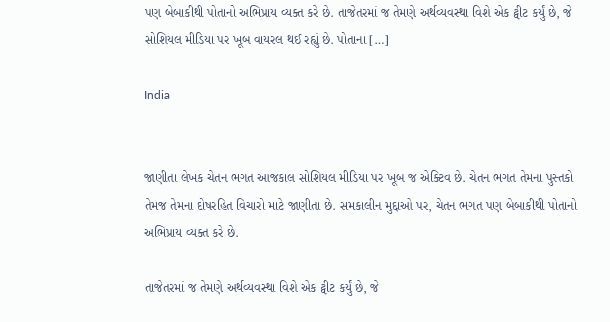પણ બેબાકીથી પોતાનો અભિપ્રાય વ્યક્ત કરે છે. તાજેતરમાં જ તેમણે અર્થવ્યવસ્થા વિશે એક ટ્વીટ કર્યું છે, જે સોશિયલ મીડિયા પર ખૂબ વાયરલ થઈ રહ્યું છે. પોતાના […]

India


જાણીતા લેખક ચેતન ભગત આજકાલ સોશિયલ મીડિયા પર ખૂબ જ એક્ટિવ છે. ચેતન ભગત તેમના પુસ્તકો તેમજ તેમના દોષરહિત વિચારો માટે જાણીતા છે. સમકાલીન મુદ્દાઓ પર, ચેતન ભગત પણ બેબાકીથી પોતાનો અભિપ્રાય વ્યક્ત કરે છે.

તાજેતરમાં જ તેમણે અર્થવ્યવસ્થા વિશે એક ટ્વીટ કર્યું છે, જે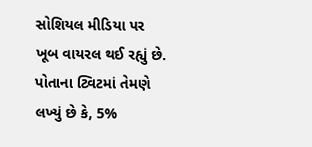સોશિયલ મીડિયા પર ખૂબ વાયરલ થઈ રહ્યું છે. પોતાના ટ્વિટમાં તેમણે લખ્યું છે કે, 5%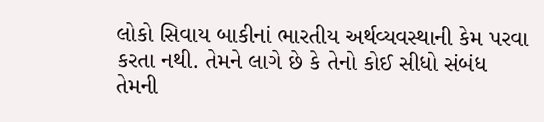લોકો સિવાય બાકીનાં ભારતીય અર્થવ્યવસ્થાની કેમ પરવા કરતા નથી. તેમને લાગે છે કે તેનો કોઈ સીધો સંબંધ તેમની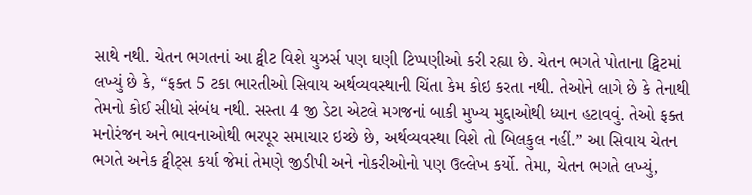સાથે નથી. ચેતન ભગતનાં આ ટ્વીટ વિશે યુઝર્સ પણ ઘણી ટિપ્પણીઓ કરી રહ્યા છે. ચેતન ભગતે પોતાના ટ્વિટમાં લખ્યું છે કે, “ફક્ત 5 ટકા ભારતીઓ સિવાય અર્થવ્યવસ્થાની ચિંતા કેમ કોઇ કરતા નથી. તેઓને લાગે છે કે તેનાથી તેમનો કોઈ સીધો સંબંધ નથી. સસ્તા 4 જી ડેટા એટલે મગજનાં બાકી મુખ્ય મુદ્દાઓથી ધ્યાન હટાવવું. તેઓ ફક્ત મનોરંજન અને ભાવનાઓથી ભરપૂર સમાચાર ઇચ્છે છે, અર્થવ્યવસ્થા વિશે તો બિલકુલ નહીં.” આ સિવાય ચેતન ભગતે અનેક ટ્વીટ્સ કર્યા જેમાં તેમણે જીડીપી અને નોકરીઓનો પણ ઉલ્લેખ કર્યો. તેમા, ચેતન ભગતે લખ્યું,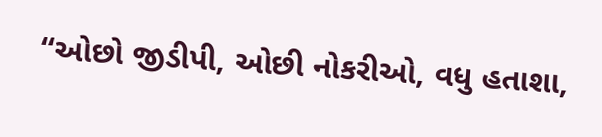“ઓછો જીડીપી, ઓછી નોકરીઓ, વધુ હતાશા,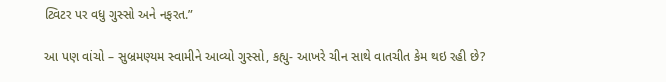ટ્વિટર પર વધુ ગુસ્સો અને નફરત.”

આ પણ વાંચો – સુબ્રમણ્યમ સ્વામીને આવ્યો ગુસ્સો, કહ્યુ- આખરે ચીન સાથે વાતચીત કેમ થઇ રહી છે?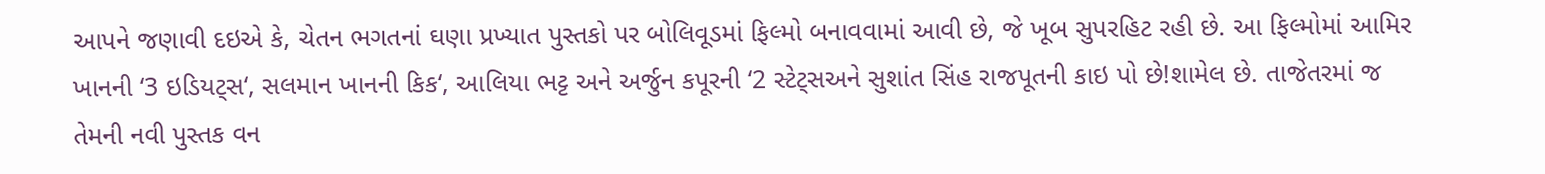આપને જણાવી દઇએ કે, ચેતન ભગતનાં ઘણા પ્રખ્યાત પુસ્તકો પર બોલિવૂડમાં ફિલ્મો બનાવવામાં આવી છે, જે ખૂબ સુપરહિટ રહી છે. આ ફિલ્મોમાં આમિર ખાનની ‘3 ઇડિયટ્સ‘, સલમાન ખાનની કિક‘, આલિયા ભટ્ટ અને અર્જુન કપૂરની ‘2 સ્ટેટ્સઅને સુશાંત સિંહ રાજપૂતની કાઇ પો છે!શામેલ છે. તાજેતરમાં જ તેમની નવી પુસ્તક વન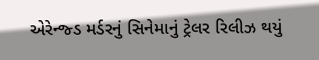એરેન્જ્ડ મર્ડરનું સિનેમાનું ટ્રેલર રિલીઝ થયું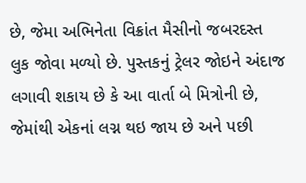છે, જેમા અભિનેતા વિક્રાંત મૈસીનો જબરદસ્ત લુક જોવા મળ્યો છે. પુસ્તકનું ટ્રેલર જોઇને અંદાજ લગાવી શકાય છે કે આ વાર્તા બે મિત્રોની છે, જેમાંથી એકનાં લગ્ન થઇ જાય છે અને પછી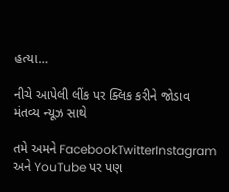હત્યા…

નીચે આપેલી લીંક પર ક્લિક કરીને જોડાવ મંતવ્ય ન્યૂઝ સાથે

તમે અમને FacebookTwitterInstagram અને YouTube પર પણ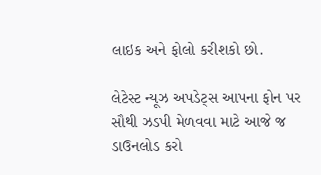લાઇક અને ફોલો કરીશકો છો.

લેટેસ્ટ ન્યૂઝ અપડેટ્સ આપના ફોન પર સૌથી ઝડપી મેળવવા માટે આજે જ ડાઉનલોડ કરો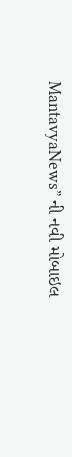MantavyaNews” ની નવી મોબાઇલ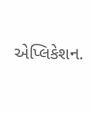એપ્લિકેશન.